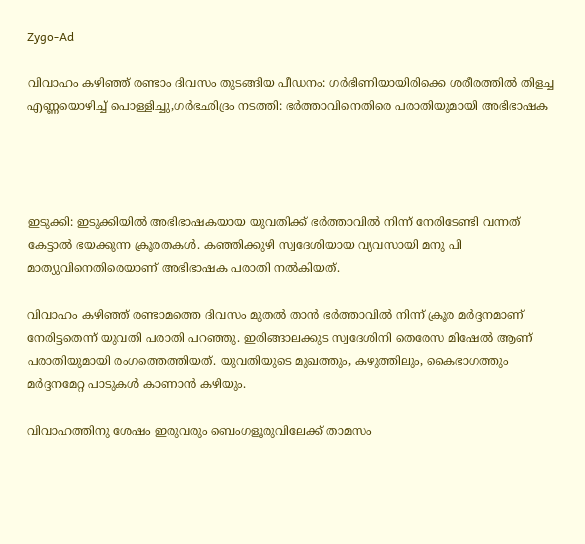Zygo-Ad

വിവാഹം കഴിഞ്ഞ് രണ്ടാം ദിവസം തുടങ്ങിയ പീഡനം: ഗര്‍ഭിണിയായിരിക്കെ ശരീരത്തില്‍ തിളച്ച എണ്ണയൊഴിച്ച്‌ പൊള്ളിച്ചു,ഗര്‍ഭഛിദ്രം നടത്തി: ഭര്‍ത്താവിനെതിരെ പരാതിയുമായി അഭിഭാഷക




ഇടുക്കി: ഇടുക്കിയില്‍ അഭിഭാഷകയായ യുവതിക്ക് ഭർത്താവില്‍ നിന്ന് നേരിടേണ്ടി വന്നത് കേട്ടാൽ ഭയക്കുന്ന ക്രൂരതകൾ. കഞ്ഞിക്കുഴി സ്വദേശിയായ വ്യവസായി മനു പി മാത്യുവിനെതിരെയാണ് അഭിഭാഷക പരാതി നല്‍കിയത്.

വിവാഹം കഴിഞ്ഞ് രണ്ടാമത്തെ ദിവസം മുതല്‍ താൻ ഭർത്താവില്‍ നിന്ന് ക്രൂര മർദ്ദനമാണ് നേരിട്ടതെന്ന് യുവതി പരാതി പറഞ്ഞു. ഇരിങ്ങാലക്കുട സ്വദേശിനി തെരേസ മിഷേല്‍ ആണ് പരാതിയുമായി രംഗത്തെത്തിയത്. യുവതിയുടെ മുഖത്തും, കഴുത്തിലും, കൈഭാഗത്തും മർദ്ദനമേറ്റ പാടുകള്‍ കാണാൻ കഴിയും.

വിവാഹത്തിനു ശേഷം ഇരുവരും ബെംഗളൂരുവിലേക്ക് താമസം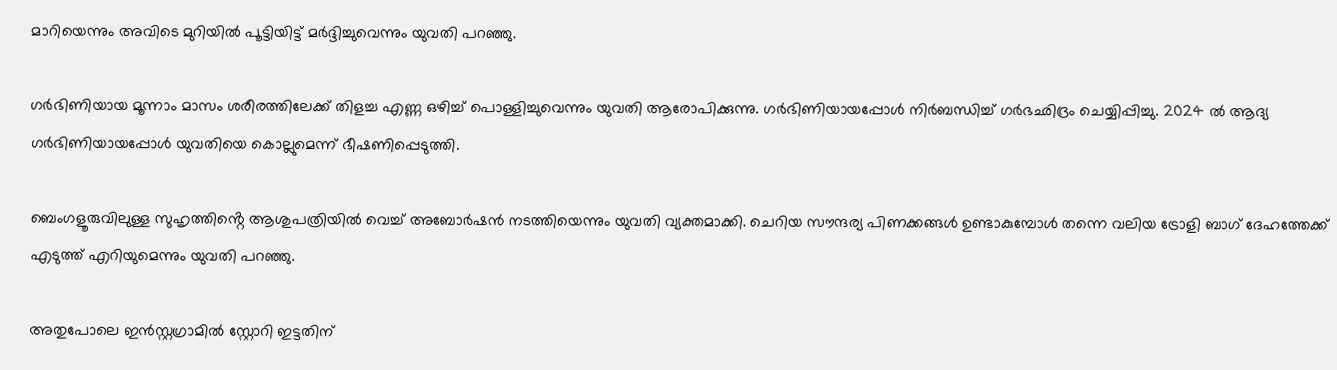മാറിയെന്നും അവിടെ മുറിയില്‍ പൂട്ടിയിട്ട് മർദ്ദിച്ചുവെന്നും യുവതി പറഞ്ഞു.

ഗർഭിണിയായ മൂന്നാം മാസം ശരീരത്തിലേക്ക് തിളച്ച എണ്ണ ഒഴിച്ച്‌ പൊള്ളിച്ചുവെന്നും യുവതി ആരോപിക്കുന്നു. ഗർഭിണിയായപ്പോള്‍ നിർബന്ധിച്ച്‌ ഗർഭഛിദ്രം ചെയ്യിപ്പിച്ചു. 2024 ല്‍ ആദ്യ ഗർഭിണിയായപ്പോള്‍ യുവതിയെ കൊല്ലുമെന്ന് ഭീഷണിപ്പെടുത്തി.

ബെംഗളൂരുവിലുള്ള സുഹൃത്തിൻ്റെ ആശുപത്രിയില്‍ വെച്ച്‌ അബോർഷൻ നടത്തിയെന്നും യുവതി വ്യക്തമാക്കി. ചെറിയ സൗന്ദര്യ പിണക്കങ്ങള്‍ ഉണ്ടാകുമ്പോള്‍ തന്നെ വലിയ ട്രോളി ബാഗ് ദേഹത്തേക്ക് എടുത്ത് എറിയുമെന്നും യുവതി പറഞ്ഞു.

അതുപോലെ ഇൻസ്റ്റഗ്രാമില്‍ സ്റ്റോറി ഇട്ടതിന്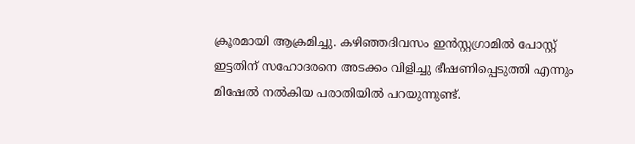ക്രൂരമായി ആക്രമിച്ചു. കഴിഞ്ഞദിവസം ഇൻസ്റ്റഗ്രാമില്‍ പോസ്റ്റ് ഇട്ടതിന് സഹോദരനെ അടക്കം വിളിച്ചു ഭീഷണിപ്പെടുത്തി എന്നും മിഷേല്‍ നല്‍കിയ പരാതിയില്‍ പറയുന്നുണ്ട്.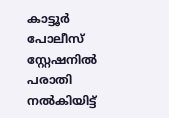കാട്ടൂർ പോലീസ് സ്റ്റേഷനില്‍ പരാതി നല്‍കിയിട്ട്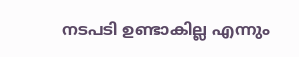നടപടി ഉണ്ടാകില്ല എന്നും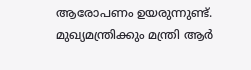ആരോപണം ഉയരുന്നുണ്ട്. മുഖ്യമന്ത്രിക്കും മന്ത്രി ആർ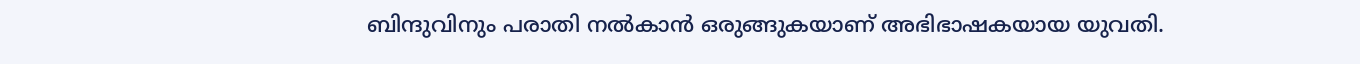ബിന്ദുവിനും പരാതി നല്‍കാൻ ഒരുങ്ങുകയാണ് അഭിഭാഷകയായ യുവതി.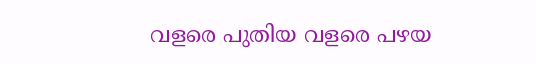വളരെ പുതിയ വളരെ പഴയ